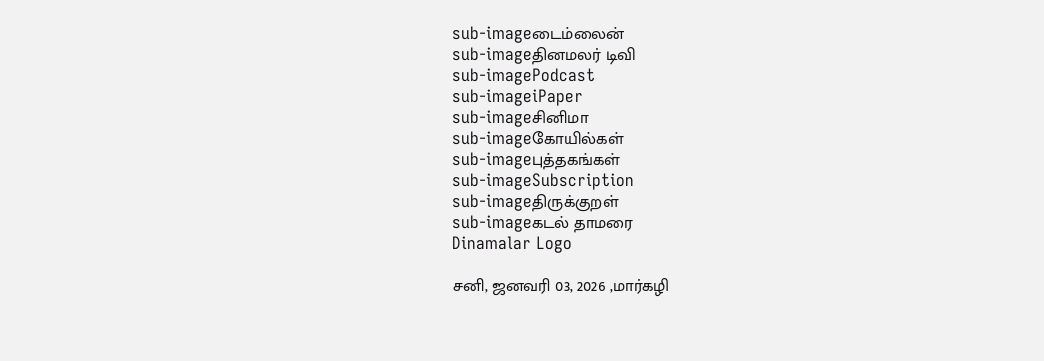sub-imageடைம்லைன்
sub-imageதினமலர் டிவி
sub-imagePodcast
sub-imageiPaper
sub-imageசினிமா
sub-imageகோயில்கள்
sub-imageபுத்தகங்கள்
sub-imageSubscription
sub-imageதிருக்குறள்
sub-imageகடல் தாமரை
Dinamalar Logo

சனி, ஜனவரி 03, 2026 ,மார்கழி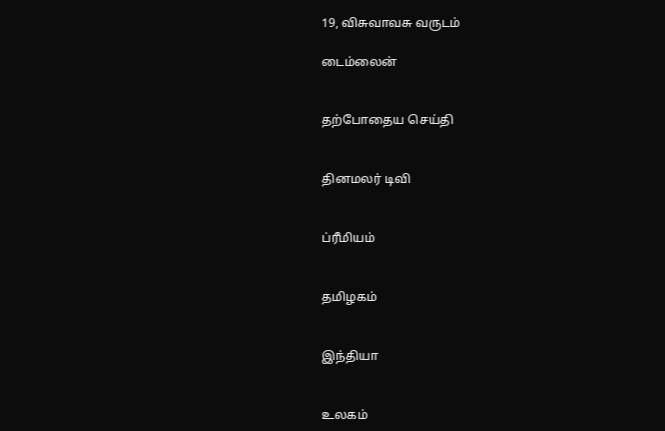19, விசுவாவசு வருடம்

டைம்லைன்


தற்போதைய செய்தி


தினமலர் டிவி


ப்ரீமியம்


தமிழகம்


இந்தியா


உலகம்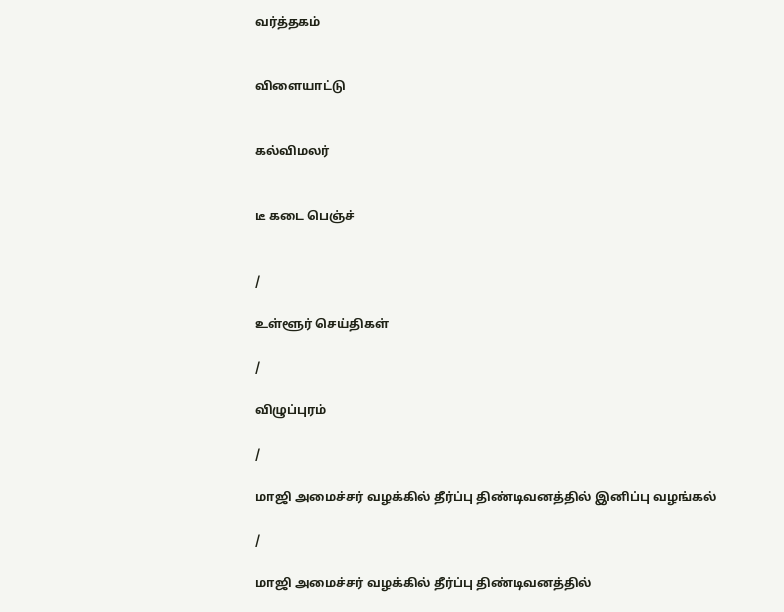வர்த்தகம்


விளையாட்டு


கல்விமலர்


டீ கடை பெஞ்ச்


/

உள்ளூர் செய்திகள்

/

விழுப்புரம்

/

மாஜி அமைச்சர் வழக்கில் தீர்ப்பு திண்டிவனத்தில் இனிப்பு வழங்கல்

/

மாஜி அமைச்சர் வழக்கில் தீர்ப்பு திண்டிவனத்தில்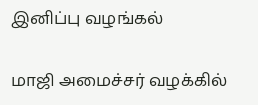இனிப்பு வழங்கல்

மாஜி அமைச்சர் வழக்கில்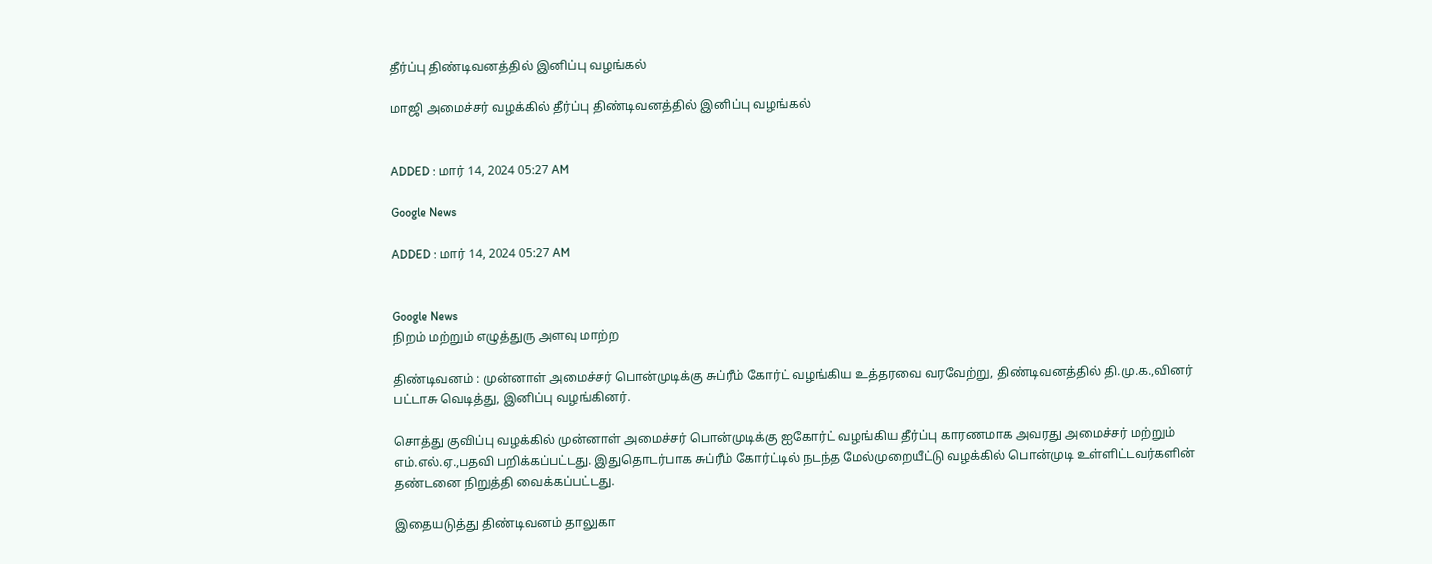தீர்ப்பு திண்டிவனத்தில் இனிப்பு வழங்கல்

மாஜி அமைச்சர் வழக்கில் தீர்ப்பு திண்டிவனத்தில் இனிப்பு வழங்கல்


ADDED : மார் 14, 2024 05:27 AM

Google News

ADDED : மார் 14, 2024 05:27 AM


Google News
நிறம் மற்றும் எழுத்துரு அளவு மாற்ற

திண்டிவனம் : முன்னாள் அமைச்சர் பொன்முடிக்கு சுப்ரீம் கோர்ட் வழங்கிய உத்தரவை வரவேற்று, திண்டிவனத்தில் தி.மு.க.,வினர் பட்டாசு வெடித்து, இனிப்பு வழங்கினர்.

சொத்து குவிப்பு வழக்கில் முன்னாள் அமைச்சர் பொன்முடிக்கு ஐகோர்ட் வழங்கிய தீர்ப்பு காரணமாக அவரது அமைச்சர் மற்றும் எம்.எல்.ஏ.,பதவி பறிக்கப்பட்டது. இதுதொடர்பாக சுப்ரீம் கோர்ட்டில் நடந்த மேல்முறையீட்டு வழக்கில் பொன்முடி உள்ளிட்டவர்களின் தண்டனை நிறுத்தி வைக்கப்பட்டது.

இதையடுத்து திண்டிவனம் தாலுகா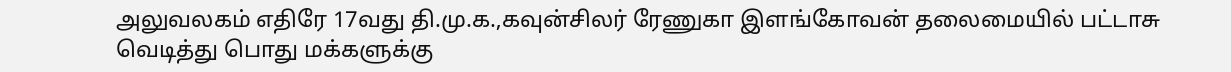அலுவலகம் எதிரே 17வது தி.மு.க.,கவுன்சிலர் ரேணுகா இளங்கோவன் தலைமையில் பட்டாசு வெடித்து பொது மக்களுக்கு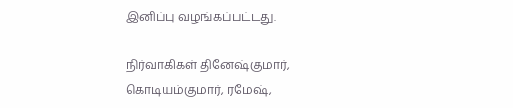இனிப்பு வழங்கப்பட்டது.

நிர்வாகிகள் தினேஷ்குமார், கொடியம்குமார், ரமேஷ்,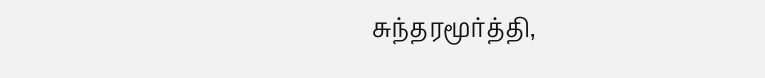சுந்தரமூர்த்தி,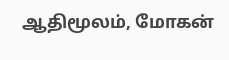ஆதிமூலம், மோகன்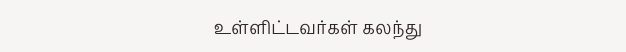உள்ளிட்டவர்கள் கலந்து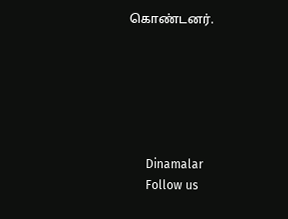கொண்டனர்.






      Dinamalar
      Follow us